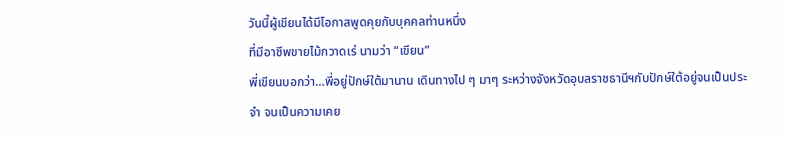วันนี้ผู้เขียนได้มีโอกาสพูดคุยกับบุคคลท่านหนึ่ง
ที่มีอาชีพขายไม้กวาดเร่ นามว่า “เขียน”
พี่เขียนบอกว่า…พี่อยู่ปักษ์ใต้มานาน เดินทางไป ๆ มาๆ ระหว่างจังหวัดอุบลราชธานีฯกับปักษ์ใต้อยู่จนเป็นประจำ จนเป็นความเคย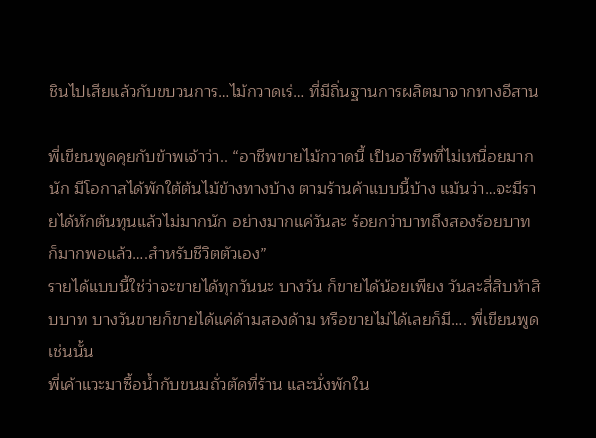ชินไปเสียแล้วกับขบวนการ…ไม้กวาดเร่… ที่มีถิ่นฐานการผลิตมาจากทางอีสาน

พี่เขียนพูดคุยกับข้าพเจ้าว่า.. “อาชีพขายไม้กวาดนี้ เป็นอาชีพที่ไม่เหนื่อยมากนัก มีโอกาสได้พักใต้ต้นไม้ข้างทางบ้าง ตามร้านค้าแบบนี้บ้าง แม้นว่า…จะมีรายได้หักต้นทุนแล้วไม่มากนัก อย่างมากแค่วันละ ร้อยกว่าบาทถึงสองร้อยบาท ก็มากพอแล้ว….สำหรับชีวิตตัวเอง”
รายได้แบบนี้ใช่ว่าจะขายได้ทุกวันนะ บางวัน ก็ขายได้น้อยเพียง วันละสี่สิบห้าสิบบาท บางวันขายก็ขายได้แค่ด้ามสองด้าม หรือขายไม่ได้เลยก็มี…. พี่เขียนพูดเช่นนั้น
พี่เค้าแวะมาซื้อน้ำกับขนมถั่วตัดที่ร้าน และนั่งพักใน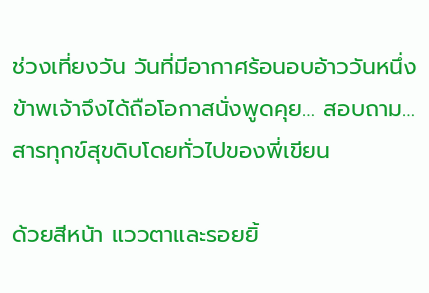ช่วงเที่ยงวัน วันที่มีอากาศร้อนอบอ้าววันหนึ่ง
ข้าพเจ้าจึงได้ถือโอกาสนั่งพูดคุย… สอบถาม…สารทุกข์สุขดิบโดยทั่วไปของพี่เขียน

ด้วยสีหน้า แววตาและรอยยิ้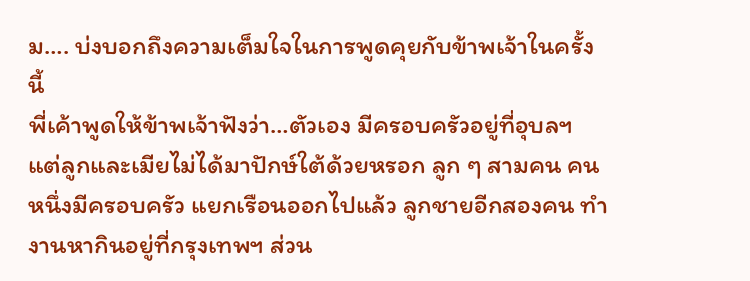ม…. บ่งบอกถึงความเต็มใจในการพูดคุยกับข้าพเจ้าในครั้งนี้
พี่เค้าพูดให้ข้าพเจ้าฟังว่า…ตัวเอง มีครอบครัวอยู่ที่อุบลฯ แต่ลูกและเมียไม่ได้มาปักษ์ใต้ด้วยหรอก ลูก ๆ สามคน คนหนึ่งมีครอบครัว แยกเรือนออกไปแล้ว ลูกชายอีกสองคน ทำงานหากินอยู่ที่กรุงเทพฯ ส่วน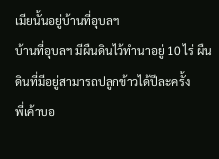เมียนั้นอยู่บ้านที่อุบลฯ
บ้านที่อุบลฯ มีผืนดินไว้ทำนาอยู่ 10 ไร่ ผืนดินที่มีอยู่สามารถปลูกข้าวได้ปีละครั้ง
พี่เค้าบอ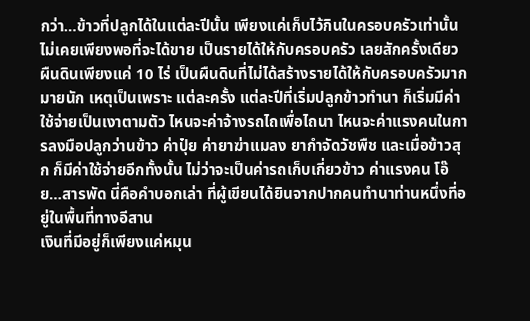กว่า…ข้าวที่ปลูกได้ในแต่ละปีนั้น เพียงแค่เก็บไว้กินในครอบครัวเท่านั้น ไม่เคยเพียงพอที่จะได้ขาย เป็นรายได้ให้กับครอบครัว เลยสักครั้งเดียว
ผืนดินเพียงแค่ 10 ไร่ เป็นผืนดินที่ไม่ได้สร้างรายได้ให้กับครอบครัวมากมายนัก เหตุเป็นเพราะ แต่ละครั้ง แต่ละปีที่เริ่มปลูกข้าวทำนา ก็เริ่มมีค่าใช้จ่ายเป็นเงาตามตัว ไหนจะค่าจ้างรถไถเพื่อไถนา ไหนจะค่าแรงคนในการลงมือปลูกว่านข้าว ค่าปุ๋ย ค่ายาฆ่าแมลง ยากำจัดวัชพืช และเมื่อข้าวสุก ก็มีค่าใช้จ่ายอีกทั้งนั้น ไม่ว่าจะเป็นค่ารถเก็บเกี่ยวข้าว ค่าแรงคน โอ๊ย…สารพัด นี่คือคำบอกเล่า ที่ผู้เขียนได้ยินจากปากคนทำนาท่านหนึ่งที่อยู่ในพื้นที่ทางอีสาน
เงินที่มีอยู่ก็เพียงแค่หมุน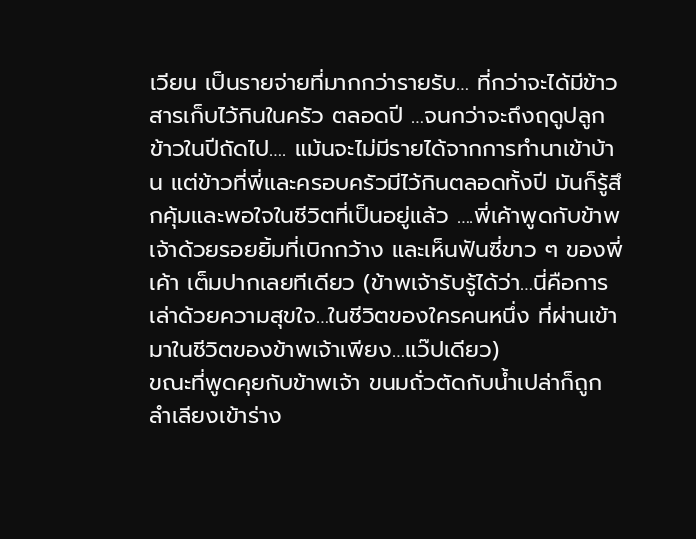เวียน เป็นรายจ่ายที่มากกว่ารายรับ… ที่กว่าจะได้มีข้าวสารเก็บไว้กินในครัว ตลอดปี …จนกว่าจะถึงฤดูปลูกข้าวในปีถัดไป…. แม้นจะไม่มีรายได้จากการทำนาเข้าบ้าน แต่ข้าวที่พี่และครอบครัวมีไว้กินตลอดทั้งปี มันก็รู้สึกคุ้มและพอใจในชีวิตที่เป็นอยู่แล้ว ….พี่เค้าพูดกับข้าพเจ้าด้วยรอยยิ้มที่เบิกกว้าง และเห็นฟันซี่ขาว ๆ ของพี่เค้า เต็มปากเลยทีเดียว (ข้าพเจ้ารับรู้ได้ว่า…นี่คือการเล่าด้วยความสุขใจ…ในชีวิตของใครคนหนึ่ง ที่ผ่านเข้ามาในชีวิตของข้าพเจ้าเพียง…แว๊ปเดียว)
ขณะที่พูดคุยกับข้าพเจ้า ขนมถั่วตัดกับน้ำเปล่าก็ถูกลำเลียงเข้าร่าง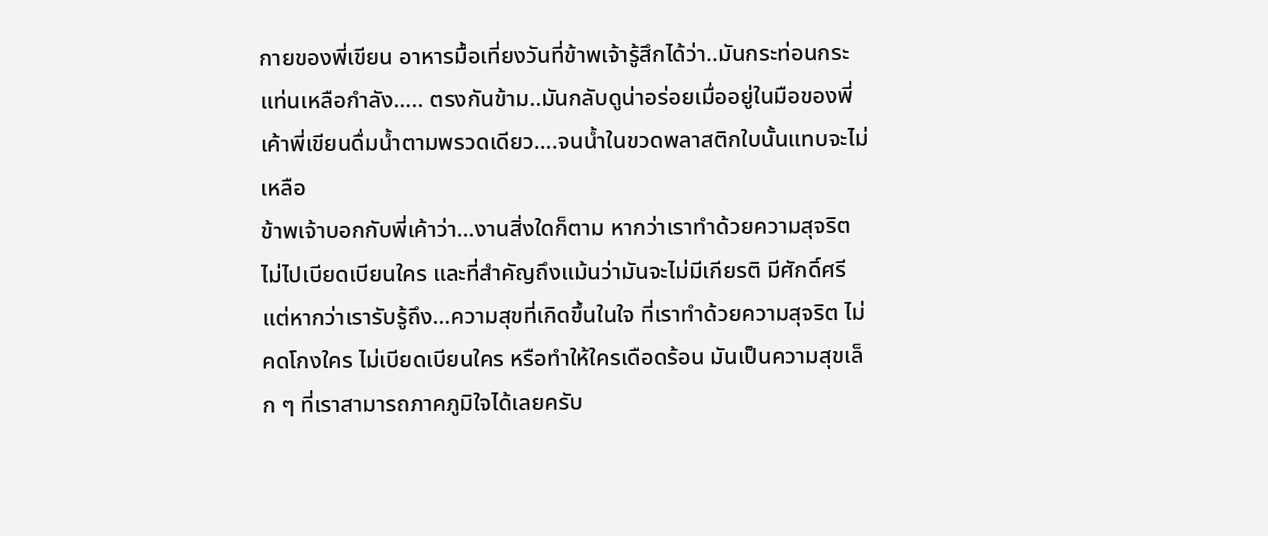กายของพี่เขียน อาหารมื้อเที่ยงวันที่ข้าพเจ้ารู้สึกได้ว่า..มันกระท่อนกระแท่นเหลือกำลัง….. ตรงกันข้าม..มันกลับดูน่าอร่อยเมื่ออยู่ในมือของพี่เค้าพี่เขียนดื่มน้ำตามพรวดเดียว….จนน้ำในขวดพลาสติกใบนั้นแทบจะไม่เหลือ
ข้าพเจ้าบอกกับพี่เค้าว่า…งานสิ่งใดก็ตาม หากว่าเราทำด้วยความสุจริต ไม่ไปเบียดเบียนใคร และที่สำคัญถึงแม้นว่ามันจะไม่มีเกียรติ มีศักดิ์ศรี แต่หากว่าเรารับรู้ถึง…ความสุขที่เกิดขึ้นในใจ ที่เราทำด้วยความสุจริต ไม่คดโกงใคร ไม่เบียดเบียนใคร หรือทำให้ใครเดือดร้อน มันเป็นความสุขเล็ก ๆ ที่เราสามารถภาคภูมิใจได้เลยครับ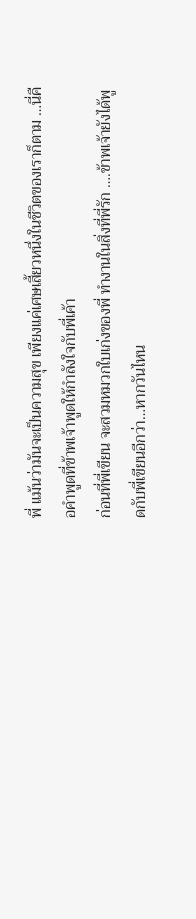พี่ แม้นว่ามันจะเป็นความสุข เพียงแค่เศษเสี้ยวหนึ่งในชีวิตของเราก็ตาม …นี่คือคำพูดที่ข้าพเจ้าพูดให้กำลังใจกับพี่เค้า
ก่อนที่พี่เขียน จะสวมหมวกใบเก่งของพี่ ทำงานในสิ่งที่พี่รัก ….ข้าพเจ้ายังได้พูดกับพี่เขียนอีกว่า…หากวันไหน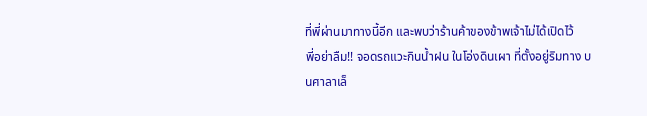ที่พี่ผ่านมาทางนี้อีก และพบว่าร้านค้าของข้าพเจ้าไม่ได้เปิดไว้
พี่อย่าลืม!! จอดรถแวะกินน้ำฝน ในโอ่งดินเผา ที่ตั้งอยู่ริมทาง บนศาลาเล็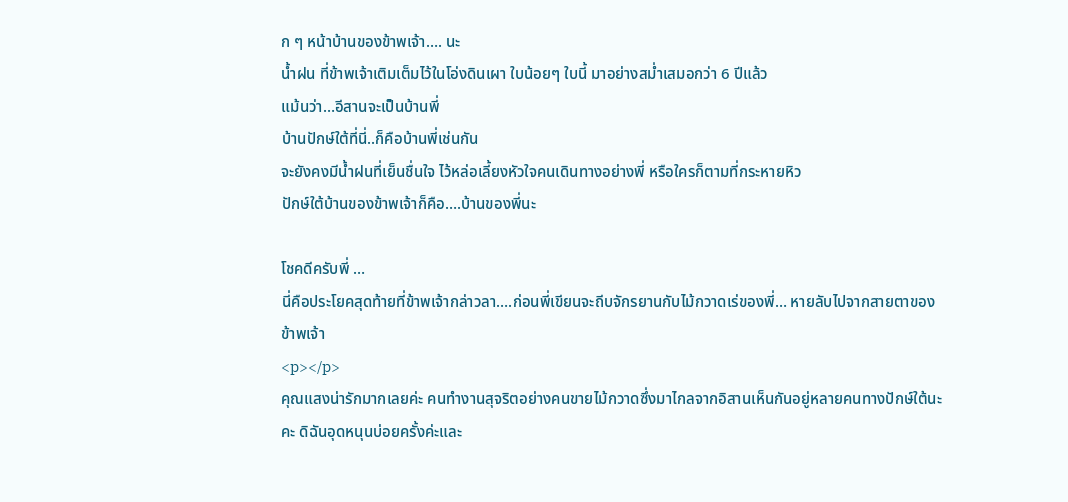ก ๆ หน้าบ้านของข้าพเจ้า…. นะ
น้ำฝน ที่ข้าพเจ้าเติมเต็มไว้ในโอ่งดินเผา ใบน้อยๆ ใบนี้ มาอย่างสม่ำเสมอกว่า 6 ปีแล้ว
แม้นว่า…อีสานจะเป็นบ้านพี่
บ้านปักษ์ใต้ที่นี่..ก็คือบ้านพี่เช่นกัน
จะยังคงมีน้ำฝนที่เย็นชื่นใจ ไว้หล่อเลี้ยงหัวใจคนเดินทางอย่างพี่ หรือใครก็ตามที่กระหายหิว
ปักษ์ใต้บ้านของข้าพเจ้าก็คือ….บ้านของพี่นะ

โชคดีครับพี่ …
นี่คือประโยคสุดท้ายที่ข้าพเจ้ากล่าวลา….ก่อนพี่เขียนจะถีบจักรยานกับไม้กวาดเร่ของพี่… หายลับไปจากสายตาของข้าพเจ้า
<p></p>
คุณแสงน่ารักมากเลยค่ะ คนทำงานสุจริตอย่างคนขายไม้กวาดซึ่งมาไกลจากอิสานเห็นกันอยู่หลายคนทางปักษ์ใต้นะคะ ดิฉันอุดหนุนบ่อยครั้งค่ะและ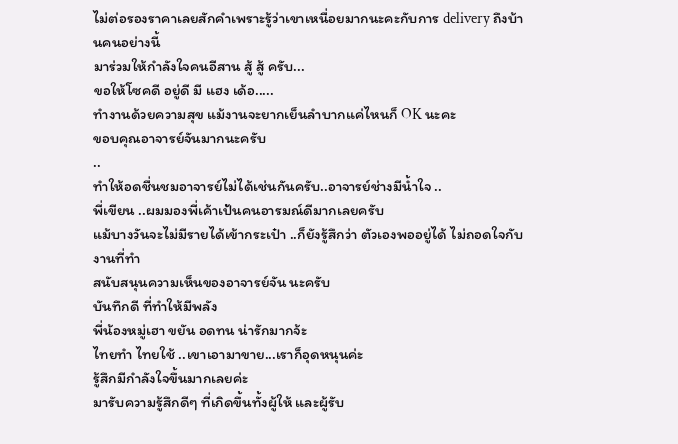ไม่ต่อรองราคาเลยสักคำเพราะรู้ว่าเขาเหนื่อยมากนะคะกับการ delivery ถึงบ้านคนอย่างนี้
มาร่วมให้กำลังใจคนอีสาน สู้ สู้ ครับ...
ขอให้โซคดี อยู่ดี มี แฮง เด้อ.....
ทำงานด้วยความสุข แม้งานจะยากเย็นลำบากแค่ไหนก็ OK นะคะ
ขอบคุณอาจารย์จันมากนะครับ
..
ทำให้อดชื่นชมอาจารย์ไม่ได้เช่นกันครับ..อาจารย์ช่างมีน้ำใจ ..
พี่เขียน ..ผมมองพี่เค้าเป้นคนอารมณ์ดีมากเลยครับ
แม้บางวันจะไม่มีรายได้เข้ากระเป๋า ..ก็ยังรู้สึกว่า ตัวเองพออยู่ได้ ไม่ถอดใจกับงานที่ทำ
สนับสนุนความเห็นของอาจารย์จัน นะครับ
บันทึกดี ที่ทำให้มีพลัง
พี่น้องหมู่เฮา ขยัน อดทน น่ารักมากจ้ะ
ไทยทำ ไทยใช้ ..เขาเอามาขาย...เราก็อุดหนุนค่ะ
รู้สึกมีกำลังใจขึ้นมากเลยค่ะ
มารับความรู้สึกดีๆ ที่เกิดขึ้นทั้งผู้ให้ และผู้รับ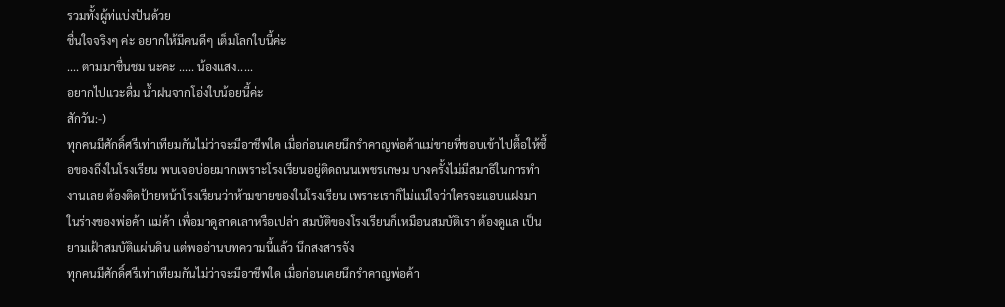รวมทั้งผู้ท่แบ่งปันด้วย
ชื่นใจจริงๆ ค่ะ อยากให้มีคนดีๆ เต็มโลกใบนี้ค่ะ
.... ตามมาชื่นชม นะคะ ..... น้องแสง.....
อยากไปแวะดื่ม น้ำฝนจากโอ่งใบน้อยนี้ค่ะ
สักวัน:-)
ทุกคนมีศักดิ์ศรีเท่าเทียมกันไม่ว่าจะมีอาชีพใด เมื่อก่อนเคยนึกรำคาญพ่อค้าแม่ขายที่ชอบเข้าไปตื้อให้ซื้อของถึงในโรงเรียน พบเจอบ่อยมากเพราะโรงเรียนอยู่ติดถนนเพชรเกษม บางครั้งไม่มีสมาธิในการทำงานเลย ต้องติดป้ายหน้าโรงเรียนว่าห้ามขายของในโรงเรียน เพราะเราก็ไม่แน่ใจว่าใครจะแอบแฝงมาในร่างของพ่อค้า แม่ค้า เพื่อมาดูลาดเลาหรือเปล่า สมบัติของโรงเรียนก็เหมือนสมบัติเรา ต้องดูแล เป็นยามเฝ้าสมบัติแผ่นดิน แต่พออ่านบทความนี้แล้ว นึกสงสารจัง
ทุกคนมีศักดิ์ศรีเท่าเทียมกันไม่ว่าจะมีอาชีพใด เมื่อก่อนเคยนึกรำคาญพ่อค้า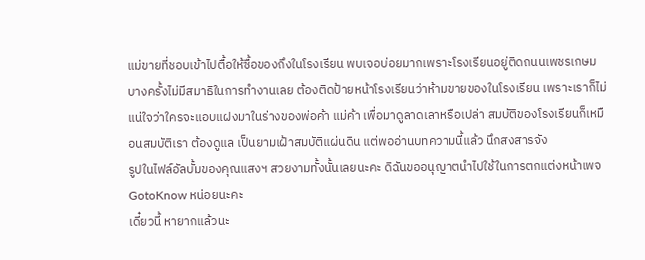แม่ขายที่ชอบเข้าไปตื้อให้ซื้อของถึงในโรงเรียน พบเจอบ่อยมากเพราะโรงเรียนอยู่ติดถนนเพชรเกษม บางครั้งไม่มีสมาธิในการทำงานเลย ต้องติดป้ายหน้าโรงเรียนว่าห้ามขายของในโรงเรียน เพราะเราก็ไม่แน่ใจว่าใครจะแอบแฝงมาในร่างของพ่อค้า แม่ค้า เพื่อมาดูลาดเลาหรือเปล่า สมบัติของโรงเรียนก็เหมือนสมบัติเรา ต้องดูแล เป็นยามเฝ้าสมบัติแผ่นดิน แต่พออ่านบทความนี้แล้ว นึกสงสารจัง
รูปในไฟล์อัลบั้มของคุณแสงฯ สวยงามทั้งนั้นเลยนะคะ ดิฉันขออนุญาตนำไปใช้ในการตกแต่งหน้าเพจ GotoKnow หน่อยนะคะ
เดี๋ยวนี้ หายากแล้วนะ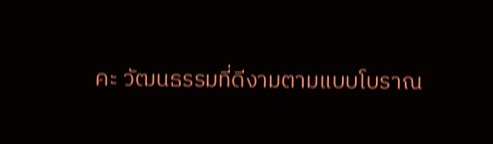คะ วัฒนธรรมที่ดีงามตามแบบโบราณ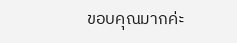ขอบคุณมากค่ะ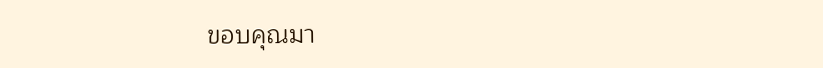ขอบคุณมา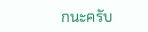กนะครับ